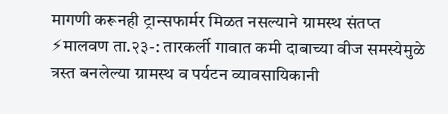मागणी करूनही ट्रान्सफार्मर मिळत नसल्याने ग्रामस्थ संतप्त
⚡मालवण ता.२३-: तारकर्ली गावात कमी दाबाच्या वीज समस्येमुळे त्रस्त बनलेल्या ग्रामस्थ व पर्यटन व्यावसायिकानी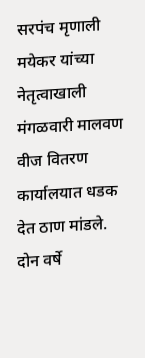सरपंच मृणाली मयेकर यांच्या नेतृत्वाखाली मंगळवारी मालवण वीज वितरण कार्यालयात धडक देत ठाण मांडले.
दोन वर्षे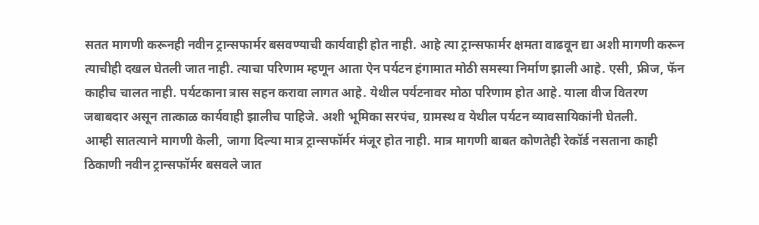सतत मागणी करूनही नवीन ट्रान्सफार्मर बसवण्याची कार्यवाही होत नाही. आहे त्या ट्रान्सफार्मर क्षमता वाढवून द्या अशी मागणी करून त्याचीही दखल घेतली जात नाही. त्याचा परिणाम म्हणून आता ऐन पर्यटन हंगामात मोठी समस्या निर्माण झाली आहे. एसी, फ्रीज, फॅन काहीच चालत नाही. पर्यटकाना त्रास सहन करावा लागत आहे. येथील पर्यटनावर मोठा परिणाम होत आहे. याला वीज वितरण जबाबदार असून तात्काळ कार्यवाही झालीच पाहिजे. अशी भूमिका सरपंच, ग्रामस्थ व येथील पर्यटन व्यावसायिकांनी घेतली.
आम्ही सातत्याने मागणी केली, जागा दिल्या मात्र ट्रान्सफॉर्मर मंजूर होत नाही. मात्र मागणी बाबत कोणतेही रेकॉर्ड नसताना काही ठिकाणी नवीन ट्रान्सफॉर्मर बसवले जात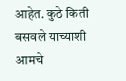आहेत. कुठे किती बसवले याच्याशी आमचे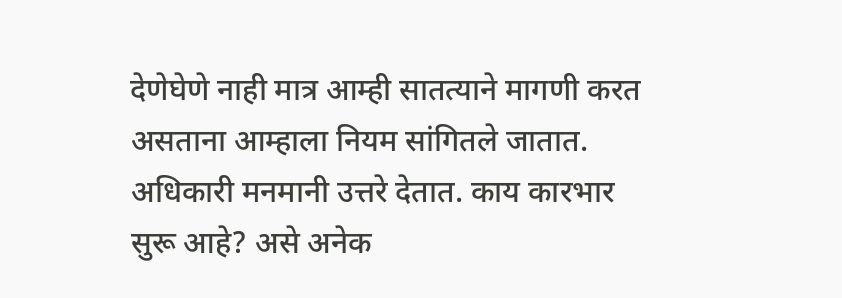देणेघेणे नाही मात्र आम्ही सातत्याने मागणी करत असताना आम्हाला नियम सांगितले जातात. अधिकारी मनमानी उत्तरे देतात. काय कारभार सुरू आहे? असे अनेक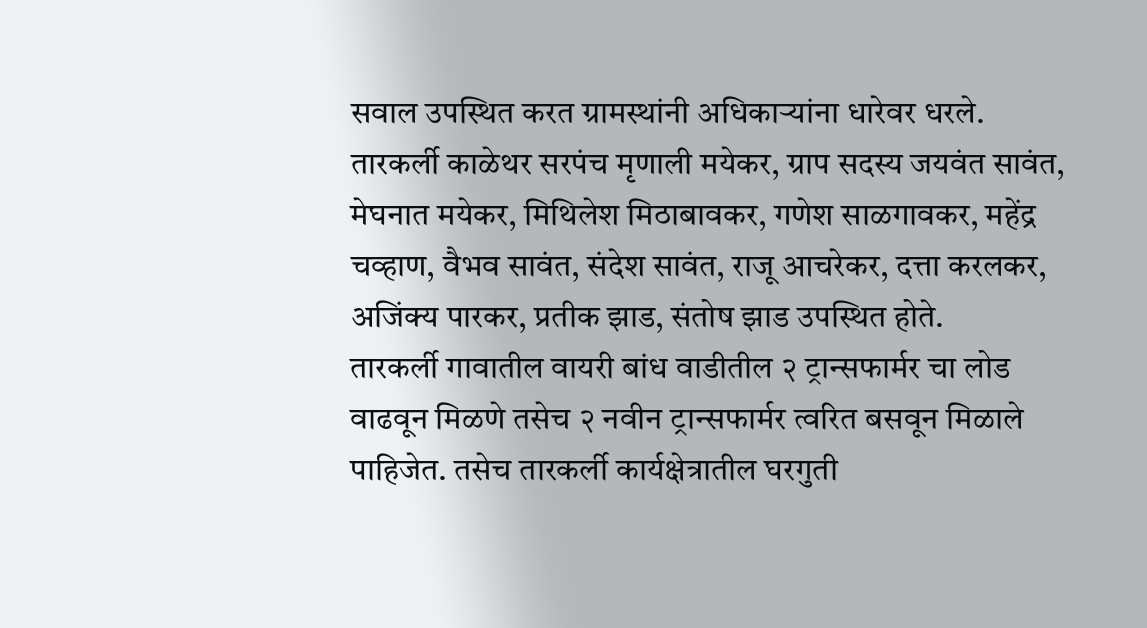सवाल उपस्थित करत ग्रामस्थांनी अधिकाऱ्यांना धारेवर धरले.
तारकर्ली काळेथर सरपंच मृणाली मयेकर, ग्राप सदस्य जयवंत सावंत, मेघनात मयेकर, मिथिलेश मिठाबावकर, गणेश साळगावकर, महेंद्र चव्हाण, वैभव सावंत, संदेश सावंत, राजू आचरेकर, दत्ता करलकर, अजिंक्य पारकर, प्रतीक झाड, संतोष झाड उपस्थित होते.
तारकर्ली गावातील वायरी बांध वाडीतील २ ट्रान्सफार्मर चा लोड वाढवून मिळणे तसेच २ नवीन ट्रान्सफार्मर त्वरित बसवून मिळाले पाहिजेत. तसेच तारकर्ली कार्यक्षेत्रातील घरगुती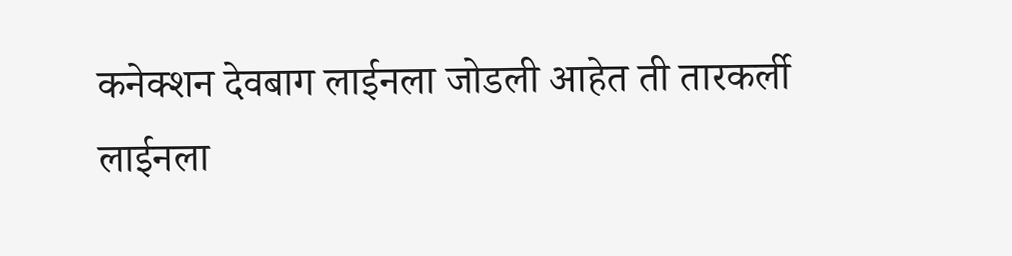कनेक्शन देवबाग लाईनला जोडली आहेत ती तारकर्ली लाईनला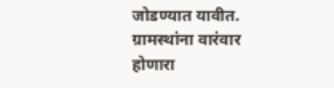जोडण्यात यावीत. ग्रामस्थांना वारंवार होणारा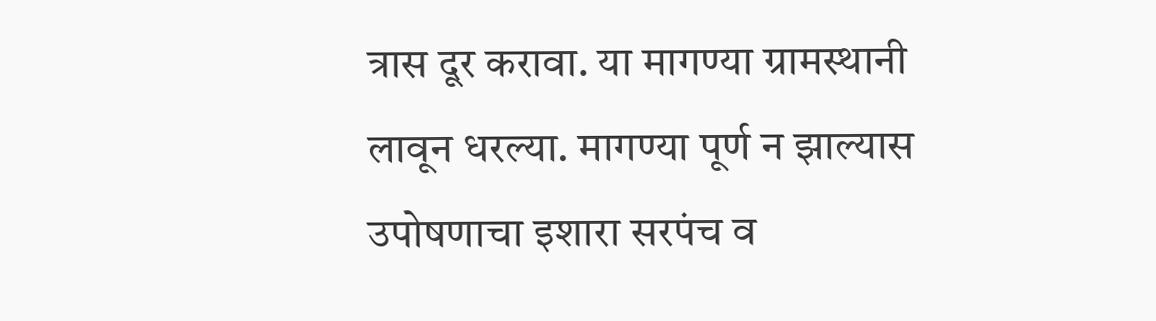त्रास दूर करावा. या मागण्या ग्रामस्थानी लावून धरल्या. मागण्या पूर्ण न झाल्यास उपोषणाचा इशारा सरपंच व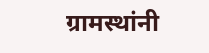ग्रामस्थांनी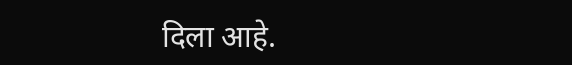दिला आहे.